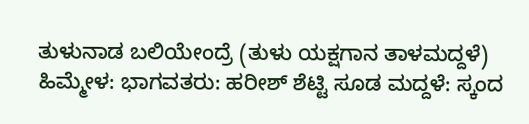ತುಳುನಾಡ ಬಲಿಯೇಂದ್ರೆ (ತುಳು ಯಕ್ಷಗಾನ ತಾಳಮದ್ದಳೆ)
ಹಿಮ್ಮೇಳ: ಭಾಗವತರು: ಹರೀಶ್ ಶೆಟ್ಟಿ ಸೂಡ ಮದ್ದಳೆ: ಸ್ಕಂದ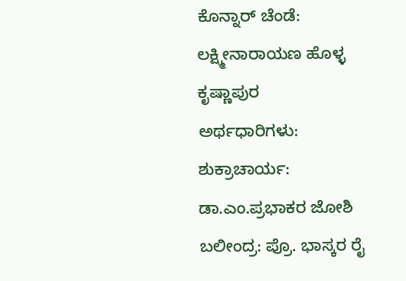ಕೊನ್ನಾರ್ ಚೆಂಡೆ: ಲಕ್ಷ್ಮೀನಾರಾಯಣ ಹೊಳ್ಳ ಕೃಷ್ಣಾಪುರ
ಅರ್ಥಧಾರಿಗಳು:
ಶುಕ್ರಾಚಾರ್ಯ: ಡಾ.ಎಂ.ಪ್ರಭಾಕರ ಜೋಶಿ ಬಲೀಂದ್ರ: ಪ್ರೊ. ಭಾಸ್ಕರ ರೈ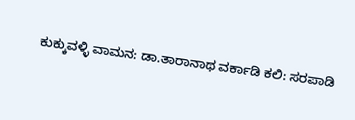ಕುಕ್ಕುವಳ್ಳಿ ವಾಮನ: ಡಾ.ತಾರಾನಾಥ ವರ್ಕಾಡಿ ಕಲಿ: ಸರಪಾಡಿ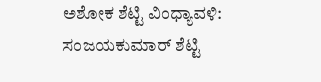ಅಶೋಕ ಶೆಟ್ಟಿ ವಿಂಧ್ಯಾವಳಿ: ಸಂಜಯಕುಮಾರ್ ಶೆಟ್ಟಿ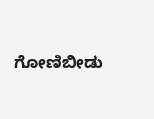ಗೋಣಿಬೀಡು